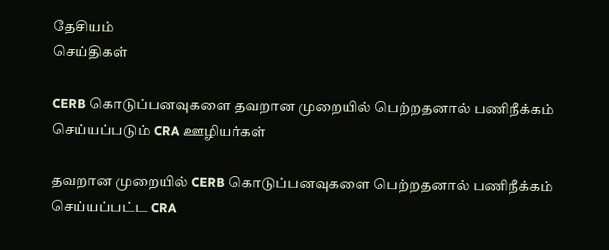தேசியம்
செய்திகள்

CERB கொடுப்பனவுகளை தவறான முறையில் பெற்றதனால் பணிநீக்கம் செய்யப்படும் CRA ஊழியர்கள்

தவறான முறையில் CERB கொடுப்பனவுகளை பெற்றதனால் பணிநீக்கம் செய்யப்பட்ட CRA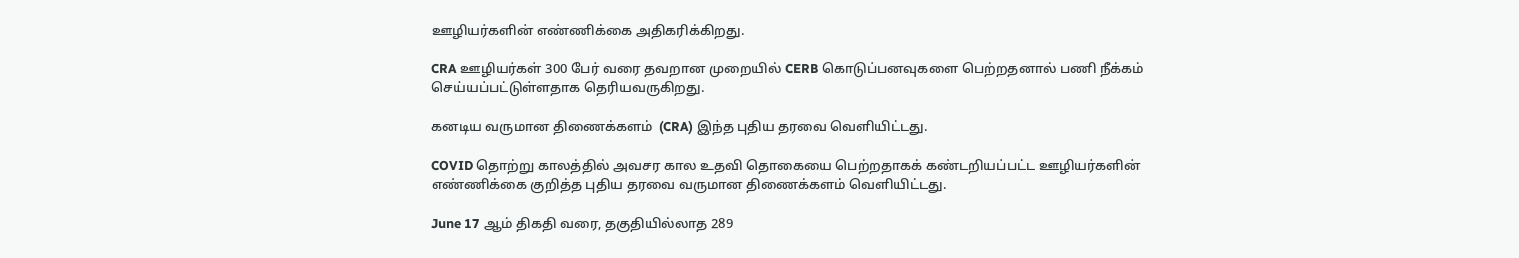ஊழியர்களின் எண்ணிக்கை அதிகரிக்கிறது.

CRA ஊழியர்கள் 300 பேர் வரை தவறான முறையில் CERB கொடுப்பனவுகளை பெற்றதனால் பணி நீக்கம் செய்யப்பட்டுள்ளதாக தெரியவருகிறது.

கனடிய வருமான திணைக்களம்  (CRA) இந்த புதிய தரவை வெளியிட்டது.

COVID தொற்று காலத்தில் அவசர கால உதவி தொகையை பெற்றதாகக் கண்டறியப்பட்ட ஊழியர்களின் எண்ணிக்கை குறித்த புதிய தரவை வருமான திணைக்களம் வெளியிட்டது.

June 17 ஆம் திகதி வரை, தகுதியில்லாத 289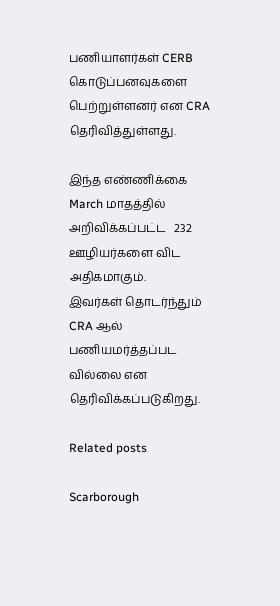பணியாளர்கள் CERB கொடுப்பனவுகளை பெற்றுள்ளனர் என CRA தெரிவித்துள்ளது.

இந்த எண்ணிக்கை March மாதத்தில் அறிவிக்கப்பட்ட   232 ஊழியர்களை விட  அதிகமாகும்.
இவர்கள் தொடர்ந்தும் CRA ஆல் பணியமர்த்தப்பட வில்லை என தெரிவிக்கப்படுகிறது.

Related posts

Scarborough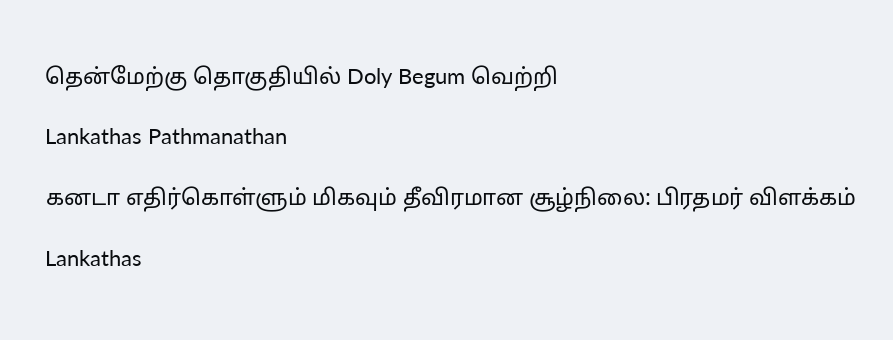தென்மேற்கு தொகுதியில் Doly Begum வெற்றி

Lankathas Pathmanathan

கனடா எதிர்கொள்ளும் மிகவும் தீவிரமான சூழ்நிலை: பிரதமர் விளக்கம்

Lankathas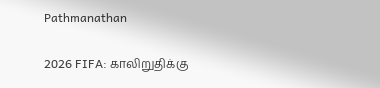Pathmanathan

2026 FIFA: காலிறுதிக்கு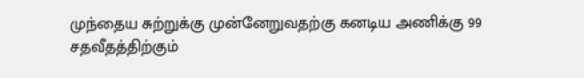முந்தைய சுற்றுக்கு முன்னேறுவதற்கு கனடிய அணிக்கு 99 சதவீதத்திற்கும்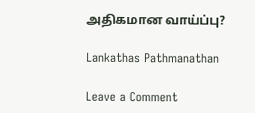அதிகமான வாய்ப்பு?

Lankathas Pathmanathan

Leave a Comment